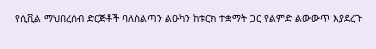የሲቪል ማህበረሰብ ድርጅቶች ባለስልጣን ልዑካን ከቱርክ ተቋማት ጋር የልምድ ልውውጥ እያደረጉ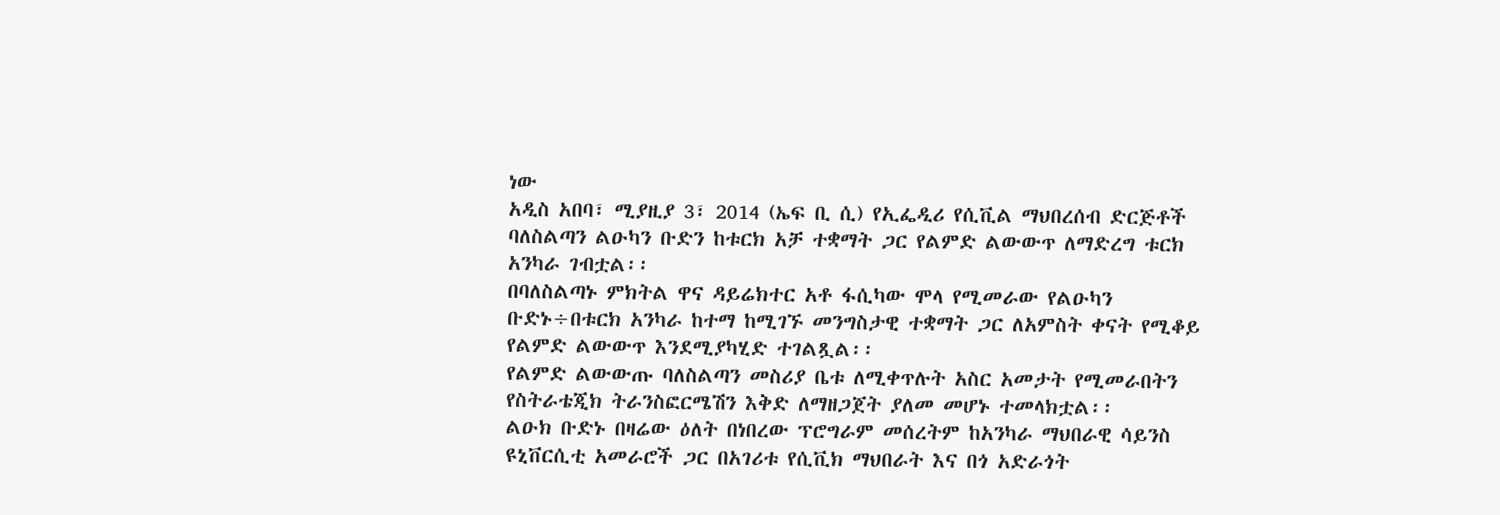ነው
አዲስ አበባ፣ ሚያዚያ 3፣ 2014 (ኤፍ ቢ ሲ) የኢፌዲሪ የሲቪል ማህበረሰብ ድርጅቶች ባለስልጣን ልዑካን ቡድን ከቱርክ አቻ ተቋማት ጋር የልምድ ልውውጥ ለማድረግ ቱርክ አንካራ ገብቷል፡፡
በባለስልጣኑ ምክትል ዋና ዳይሬክተር አቶ ፋሲካው ሞላ የሚመራው የልዑካን ቡድኑ÷በቱርክ አንካራ ከተማ ከሚገኙ መንግስታዊ ተቋማት ጋር ለአምስት ቀናት የሚቆይ የልምድ ልውውጥ እንደሚያካሂድ ተገልጿል፡፡
የልምድ ልውውጡ ባለስልጣን መስሪያ ቤቱ ለሚቀጥሉት አስር አመታት የሚመራበትን የስትራቴጂክ ትራንስፎርሜሽን እቅድ ለማዘጋጀት ያለመ መሆኑ ተመላክቷል፡፡
ልዑክ ቡድኑ በዛሬው ዕለት በነበረው ፕሮግራም መሰረትም ከአንካራ ማህበራዊ ሳይንስ ዩኒቨርሲቲ አመራሮች ጋር በአገሪቱ የሲቪክ ማህበራት እና በጎ አድራጎት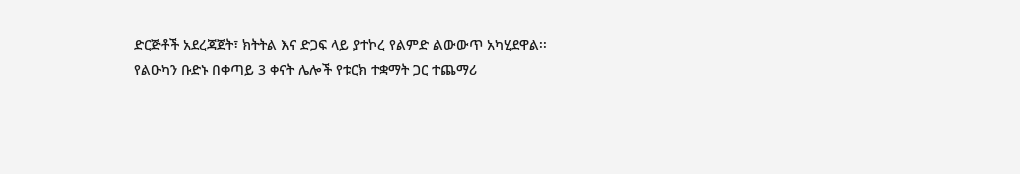ድርጅቶች አደረጃጀት፣ ክትትል እና ድጋፍ ላይ ያተኮረ የልምድ ልውውጥ አካሂደዋል፡፡
የልዑካን ቡድኑ በቀጣይ 3 ቀናት ሌሎች የቱርክ ተቋማት ጋር ተጨማሪ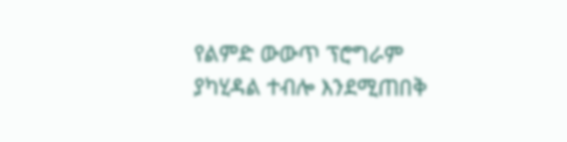የልምድ ውውጥ ፕሮግራም ያካሂዳል ተብሎ እንደሚጠበቅ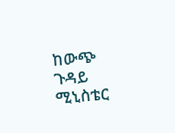ከውጭ ጉዳይ ሚኒስቴር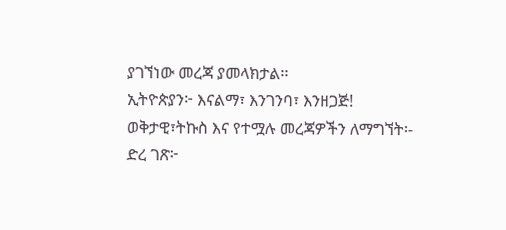ያገኘነው መረጃ ያመላክታል፡፡
ኢትዮጵያን፦ እናልማ፣ እንገንባ፣ እንዘጋጅ!
ወቅታዊ፣ትኩስ እና የተሟሉ መረጃዎችን ለማግኘት፡-
ድረ ገጽ፦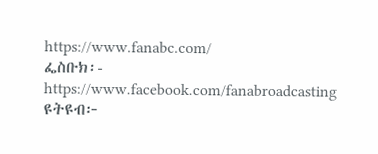https://www.fanabc.com/
ፌስቡክ፡- https://www.facebook.com/fanabroadcasting
ዩትዩብ፦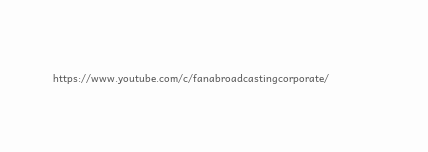https://www.youtube.com/c/fanabroadcastingcorporate/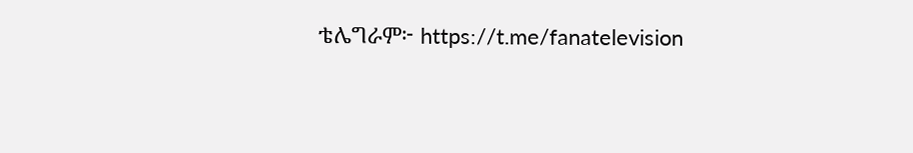ቴሌግራም፦ https://t.me/fanatelevision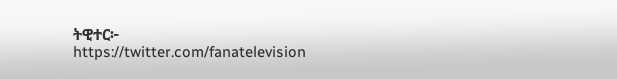ትዊተር፦ https://twitter.com/fanatelevision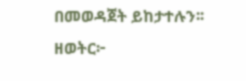በመወዳጀት ይከታተሉን፡፡
ዘወትር፦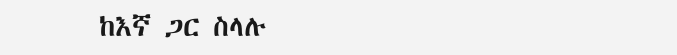ከእኛ ጋር ስላሉ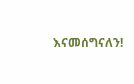እናመሰግናለን!